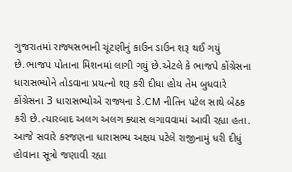ગુજરાતમાં રાજ્યસભાની ચૂંટણીનું કાઉન ડાઉન શરૂ થઈ ગયું છે.ભાજપ પોતાના મિશનમાં લાગી ગયું છે.એટલે કે ભાજપે કોંગ્રેસના ધારાસભ્યોને તોડવાના પ્રયત્નો શરૂ કરી દીધા હોય તેમ બુધવારે કોંગ્રેસના 3 ધારાસભ્યોએ રાજ્યના ડે.CM નીતિન પટેલ સાથે બેઠક કરી છે.ત્યારબાદ અલગ અલગ ક્યાસ લગાવવામાં આવી રહ્યા હતા.
આજે સવારે કરજણના ધારાસભ્ય અક્ષય પટેલે રાજીનામું ધરી દીધું હોવાના સૂત્રો જણાવી રહ્યા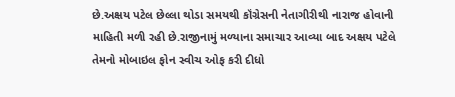છે.અક્ષય પટેલ છેલ્લા થોડા સમયથી કૉંગ્રેસની નેતાગીરીથી નારાજ હોવાની માહિતી મળી રહી છે.રાજીનામું મળ્યાના સમાચાર આવ્યા બાદ અક્ષય પટેલે તેમનો મોબાઇલ ફોન સ્વીચ ઓફ કરી દીધો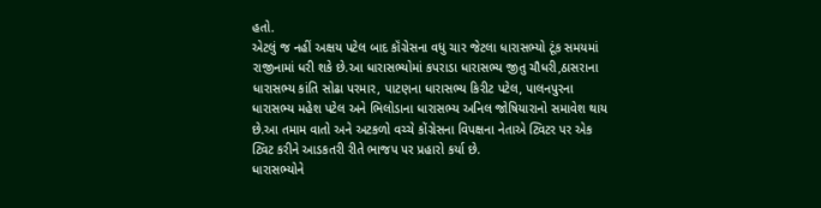હતો.
એટલું જ નહીં અક્ષય પટેલ બાદ કૉંગ્રેસના વધુ ચાર જેટલા ધારાસભ્યો ટૂંક સમયમાં રાજીનામાં ધરી શકે છે.આ ધારાસભ્યોમાં કપરાડા ધારાસભ્ય જીતુ ચૌધરી,ઠાસરાના ધારાસભ્ય કાંતિ સોઢા પરમાર, પાટણના ધારાસભ્ય કિરીટ પટેલ, પાલનપુરના ધારાસભ્ય મહેશ પટેલ અને ભિલોડાના ધારાસભ્ય અનિલ જોષિયારાનો સમાવેશ થાય છે.આ તમામ વાતો અને અટકળો વચ્ચે કોંગ્રેસના વિપક્ષના નેતાએ ટ્વિટર પર એક ટ્વિટ કરીને આડકતરી રીતે ભાજપ પર પ્રહારો કર્યા છે.
ધારાસભ્યોને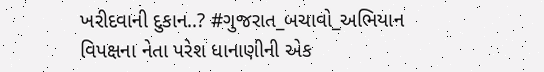ખરીદવાની દુકાન..? #ગુજરાત_બચાવો_અભિયાન
વિપક્ષના નેતા પરેશ ધાનાણીની એક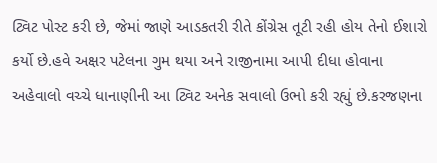ટ્વિટ પોસ્ટ કરી છે, જેમાં જાણે આડકતરી રીતે કોંગ્રેસ તૂટી રહી હોય તેનો ઈશારો કર્યો છે.હવે અક્ષર પટેલના ગુમ થયા અને રાજીનામા આપી દીધા હોવાના અહેવાલો વચ્ચે ધાનાણીની આ ટ્વિટ અનેક સવાલો ઉભો કરી રહ્યું છે.કરજણના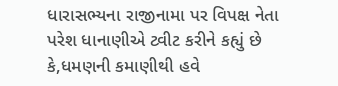ધારાસભ્યના રાજીનામા પર વિપક્ષ નેતા પરેશ ધાનાણીએ ટ્વીટ કરીને કહ્યું છે કે,ધમણની કમાણીથી હવે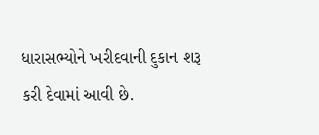ધારાસભ્યોને ખરીદવાની દુકાન શરૂ કરી દેવામાં આવી છે.